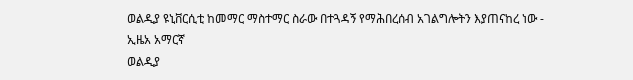ወልዲያ ዩኒቨርሲቲ ከመማር ማስተማር ስራው በተጓዳኝ የማሕበረሰብ አገልግሎትን እያጠናከረ ነው - ኢዜአ አማርኛ
ወልዲያ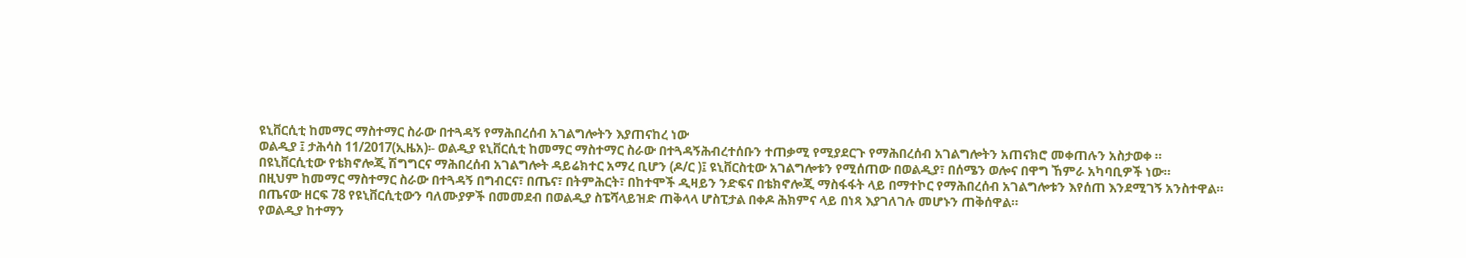ዩኒቨርሲቲ ከመማር ማስተማር ስራው በተጓዳኝ የማሕበረሰብ አገልግሎትን እያጠናከረ ነው
ወልዲያ ፤ ታሕሳስ 11/2017(ኢዜአ)፡- ወልዲያ ዩኒቨርሲቲ ከመማር ማስተማር ስራው በተጓዳኝሕብረተሰቡን ተጠቃሚ የሚያደርጉ የማሕበረሰብ አገልግሎትን አጠናክሮ መቀጠሉን አስታወቀ ።
በዩኒቨርሲቲው የቴክኖሎጂ ሽግግርና ማሕበረሰብ አገልግሎት ዳይሬክተር አማረ ቢሆን (ዶ/ር )፤ ዩኒቨርስቲው አገልግሎቱን የሚሰጠው በወልዲያ፣ በሰሜን ወሎና በዋግ ኸምራ አካባቢዎች ነው።
በዚህም ከመማር ማስተማር ስራው በተጓዳኝ በግብርና፣ በጤና፣ በትምሕርት፣ በከተሞች ዲዛይን ንድፍና በቴክኖሎጂ ማስፋፋት ላይ በማተኮር የማሕበረሰብ አገልግሎቱን እየሰጠ እንደሚገኝ አንስተዋል።
በጤናው ዘርፍ 78 የዩኒቨርሲቲውን ባለሙያዎች በመመደብ በወልዲያ ስፔሻላይዝድ ጠቅላላ ሆስፒታል በቀዶ ሕክምና ላይ በነጻ እያገለገሉ መሆኑን ጠቅሰዋል።
የወልዲያ ከተማን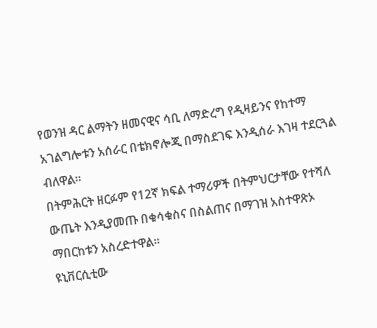የወንዝ ዳር ልማትን ዘመናዊና ሳቢ ለማድረግ የዲዛይንና የከተማ አገልግሎቱን አሰራር በቴክኖሎጂ በማስደገፍ እንዲሰራ እገዛ ተደርጓል ብለዋል።
በትምሕርት ዘርፉም የ12ኛ ክፍል ተማሪዎች በትምህርታቸው የተሻለ ውጤት እንዲያመጡ በቁሳቁስና በስልጠና በማገዝ አስተዋጽኦ ማበርከቱን አስረድተዋል።
ዩኒቨርሲቲው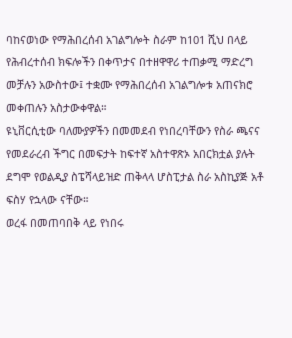ባከናወነው የማሕበረሰብ አገልግሎት ስራም ከ101 ሺህ በላይ የሕብረተሰብ ክፍሎችን በቀጥታና በተዘዋዋሪ ተጠቃሚ ማድረግ መቻሉን አውስተው፤ ተቋሙ የማሕበረሰብ አገልግሎቱ አጠናክሮ መቀጠሉን አስታውቀዋል።
ዩኒቨርሲቲው ባለሙያዎችን በመመደብ የነበረባቸውን የስራ ጫናና የመደራረብ ችግር በመፍታት ከፍተኛ አስተዋጽኦ አበርክቷል ያሉት ደግሞ የወልዲያ ስፔሻላይዝድ ጠቅላላ ሆስፒታል ስራ አስኪያጅ አቶ ፍስሃ የኋላው ናቸው።
ወረፋ በመጠባበቅ ላይ የነበሩ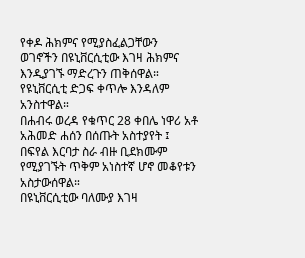የቀዶ ሕክምና የሚያስፈልጋቸውን ወገኖችን በዩኒቨርሲቲው እገዛ ሕክምና እንዲያገኙ ማድረጉን ጠቅሰዋል።
የዩኒቨርሲቲ ድጋፍ ቀጥሎ እንዳለም አንስተዋል።
በሐብሩ ወረዳ የቁጥር 28 ቀበሌ ነዋሪ አቶ አሕመድ ሐሰን በሰጡት አስተያየት ፤ በፍየል እርባታ ስራ ብዙ ቢደክሙም የሚያገኙት ጥቅም አነስተኛ ሆኖ መቆየቱን አስታውሰዋል።
በዩኒቨርሲቲው ባለሙያ እገዛ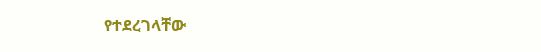የተደረገላቸው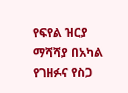የፍየል ዝርያ ማሻሻያ በአካል የገዘፉና የስጋ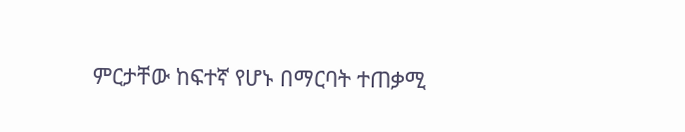ምርታቸው ከፍተኛ የሆኑ በማርባት ተጠቃሚ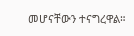መሆናቸውን ተናግረዋል።